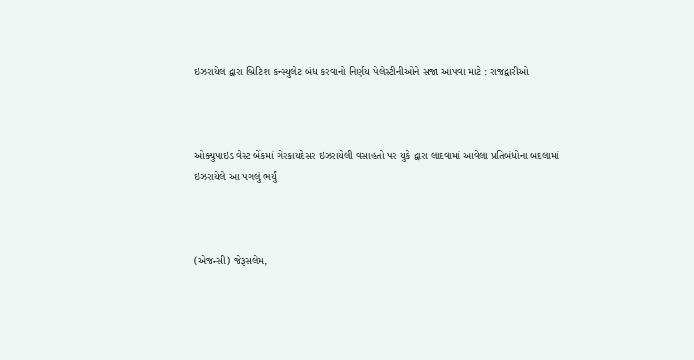ઇઝરાયેલ દ્વારા બ્રિટિશ કન્સ્યુલેટ બંધ કરવાનો નિર્ણય પેલેસ્ટીનીઓને સજા આપવા માટે : રાજદ્વારીઓ



ઓક્યુપાઇડ વેસ્ટ બેંકમાં ગેરકાયદેસર ઇઝરાયેલી વસાહતો પર યુકે દ્વારા લાદવામાં આવેલા પ્રતિબંધોના બદલામાં ઇઝરાયેલે આ પગલું ભર્યું



(એજન્સી) જેરૂસલેમ,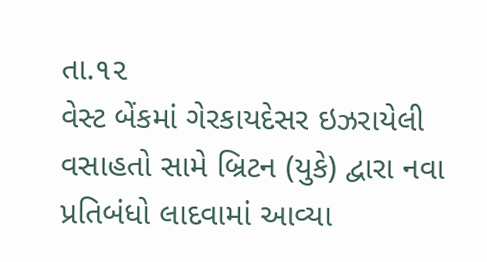તા.૧૨
વેસ્ટ બેંકમાં ગેરકાયદેસર ઇઝરાયેલી વસાહતો સામે બ્રિટન (યુકે) દ્વારા નવા પ્રતિબંધો લાદવામાં આવ્યા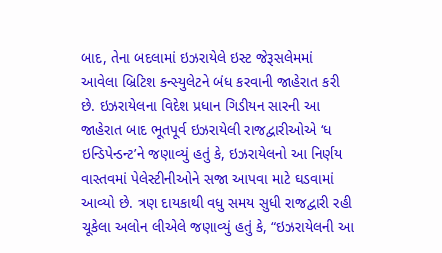બાદ, તેના બદલામાં ઇઝરાયેલે ઇસ્ટ જેરૂસલેમમાં આવેલા બ્રિટિશ કન્સ્યુલેટને બંધ કરવાની જાહેરાત કરી છે. ઇઝરાયેલના વિદેશ પ્રધાન ગિડીયન સારની આ જાહેરાત બાદ ભૂતપૂર્વ ઇઝરાયેલી રાજદ્વારીઓએ ‘ધ ઇન્ડિપેન્ડન્ટ’ને જણાવ્યું હતું કે, ઇઝરાયેલનો આ નિર્ણય વાસ્તવમાં પેલેસ્ટીનીઓને સજા આપવા માટે ઘડવામાં આવ્યો છે. ત્રણ દાયકાથી વધુ સમય સુધી રાજદ્વારી રહી ચૂકેલા અલોન લીએલે જણાવ્યું હતું કે, “ઇઝરાયેલની આ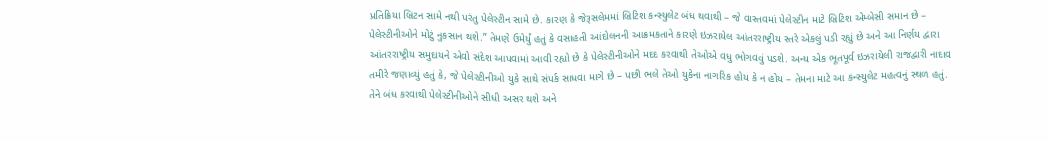પ્રતિક્રિયા બ્રિટન સામે નથી પરંતુ પેલેસ્ટીન સામે છે. કારણ કે જેરૂસલેમમાં બ્રિટિશ કન્સ્યુલેટ બંધ થવાથી – જે વાસ્તવમાં પેલેસ્ટીન માટે બ્રિટિશ એમ્બેસી સમાન છે – પેલેસ્ટીનીઓને મોટું નુકસાન થશે.” તેમણે ઉમેર્યું હતું કે વસાહતી આંદોલનની આક્રમકતાને કારણે ઇઝરાયેલ આંતરરાષ્ટ્રીય સ્તરે એકલું પડી રહ્યું છે અને આ નિર્ણય દ્વારા આંતરરાષ્ટ્રીય સમુદાયને એવો સંદેશ આપવામાં આવી રહ્યો છે કે પેલેસ્ટીનીઓને મદદ કરવાથી તેઓએ વધુ ભોગવવું પડશે. અન્ય એક ભૂતપૂર્વ ઇઝરાયેલી રાજદ્વારી નાદાવ તમીરે જણાવ્યું હતું કે, જે પેલેસ્ટીનીઓ યુકે સાથે સંપર્ક સાધવા માગે છે – પછી ભલે તેઓ યુકેના નાગરિક હોય કે ન હોય – તેમના માટે આ કન્સ્યુલેટ મહત્વનું સ્થળ હતું. તેને બંધ કરવાથી પેલેસ્ટીનીઓને સીધી અસર થશે અને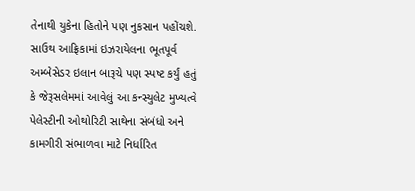તેનાથી યુકેના હિતોને પણ નુકસાન પહોંચશે. સાઉથ આફ્રિકામાં ઇઝરાયેલના ભૂતપૂર્વ અમ્બેસેડર ઇલાન બારૂચે પણ સ્પષ્ટ કર્યું હતું કે જેરૂસલેમમાં આવેલું આ કન્સ્યુલેટ મુખ્યત્વે પેલેસ્ટીની ઓથોરિટી સાથેના સંબંધો અને કામગીરી સંભાળવા માટે નિર્ધારિત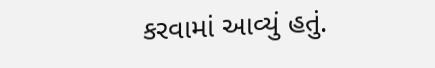કરવામાં આવ્યું હતું.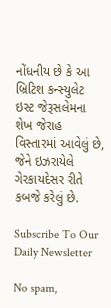નોંધનીય છે કે આ બ્રિટિશ કન્સ્યુલેટ ઇસ્ટ જેરૂસલેમના શેખ જેરાહ વિસ્તારમાં આવેલું છે, જેને ઇઝરાયેલે ગેરકાયદેસર રીતે કબજે કરેલું છે.

Subscribe To Our Daily Newsletter

No spam,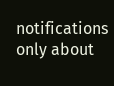notifications only about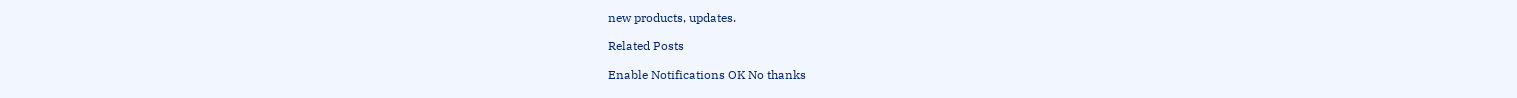new products, updates.

Related Posts

Enable Notifications OK No thanks